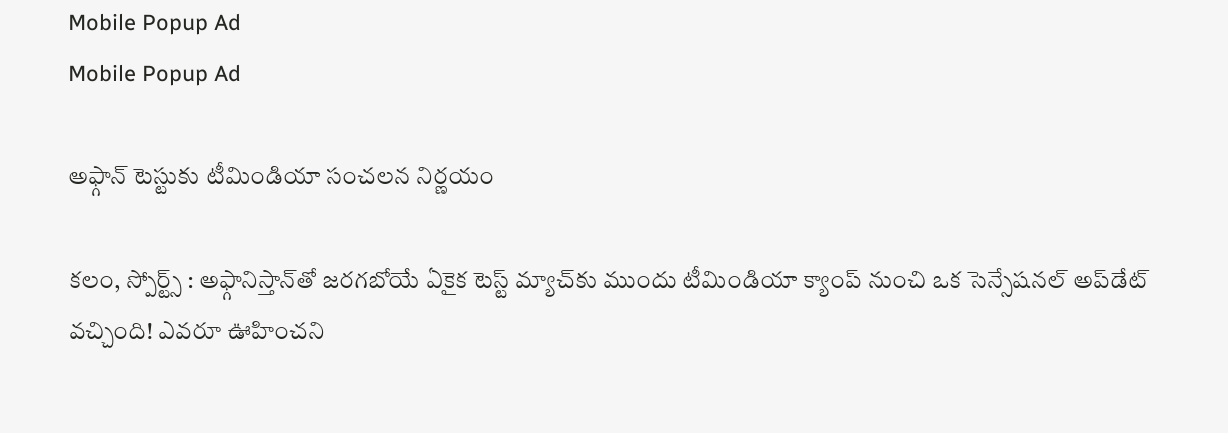Mobile Popup Ad
Mobile Popup Ad

అఫ్గాన్ టెస్టుకు టీమిండియా సంచలన నిర్ణయం

కలం, స్పోర్ట్స్ : అఫ్గానిస్తాన్‌తో జరగబోయే ఏకైక టెస్ట్ మ్యాచ్‌కు ముందు టీమిండియా క్యాంప్ నుంచి ఒక సెన్సేషనల్ అప్‌డేట్ వచ్చింది! ఎవరూ ఊహించని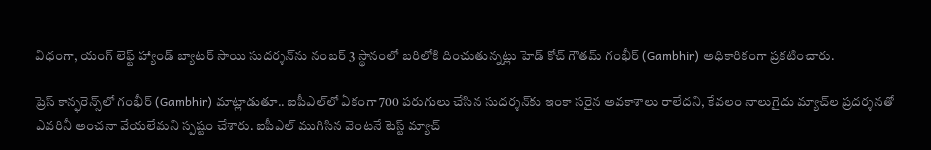విధంగా, యంగ్ లెఫ్ట్ హ్యాండ్ బ్యాటర్ సాయి సుదర్శన్‌ను నంబర్ 3 స్థానంలో బరిలోకి దించుతున్నట్లు హెడ్ కోచ్ గౌతమ్ గంభీర్ (Gambhir) అధికారికంగా ప్రకటించారు.

ప్రెస్ కాన్ఫరెన్స్‌లో గంభీర్ (Gambhir) మాట్లాడుతూ.. ఐపీఎల్‌లో ఏకంగా 700 పరుగులు చేసిన సుదర్శన్‌కు ఇంకా సరైన అవకాశాలు రాలేదని, కేవలం నాలుగైదు మ్యాచ్‌ల ప్రదర్శనతో ఎవరినీ అంచనా వేయలేమని స్పష్టం చేశారు. ఐపీఎల్ ముగిసిన వెంటనే టెస్ట్ మ్యాచ్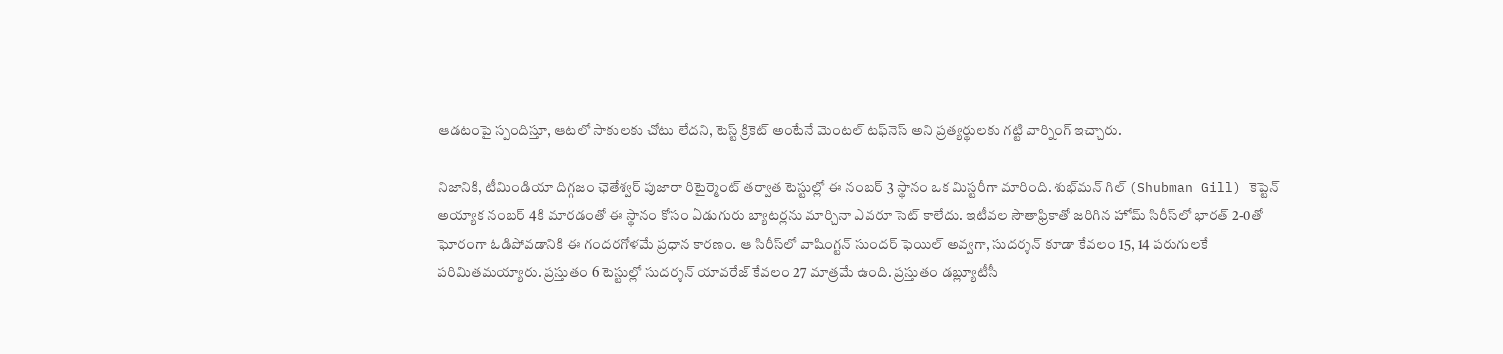ఆడటంపై స్పందిస్తూ, ఆటలో సాకులకు చోటు లేదని, టెస్ట్ క్రికెట్ అంటేనే మెంటల్ టఫ్‌నెస్ అని ప్రత్యర్థులకు గట్టి వార్నింగ్ ఇచ్చారు.

నిజానికి, టీమిండియా దిగ్గజం ఛెతేశ్వర్ పుజారా రిటైర్మెంట్ తర్వాత టెస్టుల్లో ఈ నంబర్ 3 స్థానం ఒక మిస్టరీగా మారింది. శుభ్‌మన్ గిల్ (Shubman Gill) కెప్టెన్ అయ్యాక నంబర్ 4కి మారడంతో ఈ స్థానం కోసం ఏడుగురు బ్యాటర్లను మార్చినా ఎవరూ సెట్ కాలేదు. ఇటీవల సౌతాఫ్రికాతో జరిగిన హోమ్ సిరీస్‌లో భారత్ 2-0తో ఘోరంగా ఓడిపోవడానికి ఈ గందరగోళమే ప్రధాన కారణం. ఆ సిరీస్‌లో వాషింగ్టన్ సుందర్ ఫెయిల్ అవ్వగా, సుదర్శన్ కూడా కేవలం 15, 14 పరుగులకే పరిమితమయ్యారు. ప్రస్తుతం 6 టెస్టుల్లో సుదర్శన్ యావరేజ్ కేవలం 27 మాత్రమే ఉంది. ప్రస్తుతం డబ్ల్యూటీసీ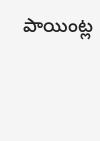పాయింట్ల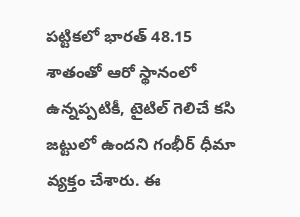పట్టికలో భారత్ 48.15 శాతంతో ఆరో స్థానంలో ఉన్నప్పటికీ, టైటిల్ గెలిచే కసి జట్టులో ఉందని గంభీర్ ధీమా వ్యక్తం చేశారు. ఈ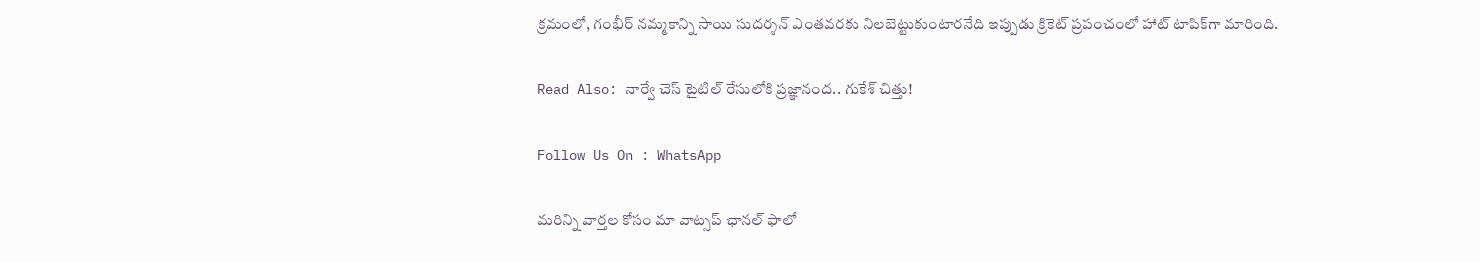క్రమంలో, గంభీర్ నమ్మకాన్ని సాయి సుదర్శన్ ఎంతవరకు నిలబెట్టుకుంటారనేది ఇప్పుడు క్రికెట్ ప్రపంచంలో హాట్ టాపిక్‌గా మారింది.

Read Also: నార్వే చెస్‌ టైటిల్ రేసులోకి ప్రజ్ఞానంద.. గుకేశ్ చిత్తు!

Follow Us On : WhatsApp

మ‌రిన్ని వార్త‌ల కోసం మా వాట్స‌ప్ ఛాన‌ల్ ఫాలో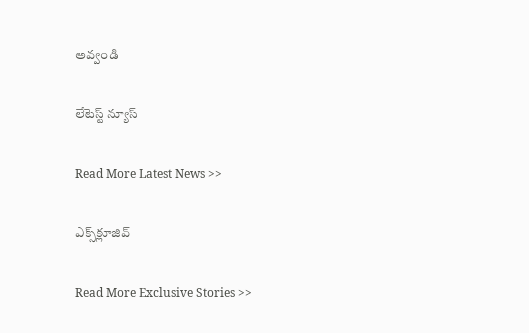అవ్వండి

లేటెస్ట్ న్యూస్‌

Read More Latest News >>

ఎక్స్‌క్లూజివ్‌

Read More Exclusive Stories >>